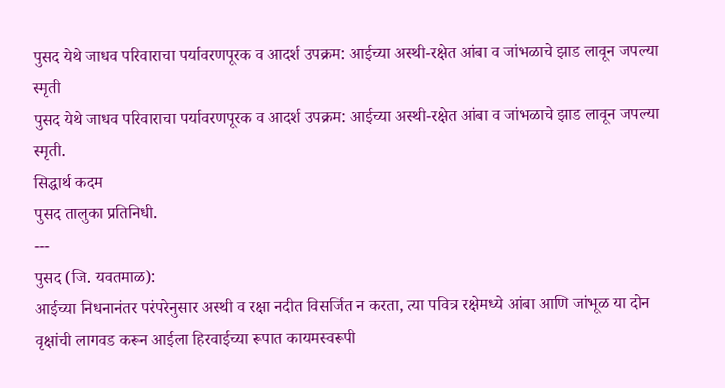पुसद येथे जाधव परिवाराचा पर्यावरणपूरक व आदर्श उपक्रम: आईच्या अस्थी-रक्षेत आंबा व जांभळाचे झाड लावून जपल्या स्मृती
पुसद येथे जाधव परिवाराचा पर्यावरणपूरक व आदर्श उपक्रम: आईच्या अस्थी-रक्षेत आंबा व जांभळाचे झाड लावून जपल्या स्मृती.
सिद्धार्थ कदम
पुसद तालुका प्रतिनिधी.
---
पुसद (जि. यवतमाळ):
आईच्या निधनानंतर परंपरेनुसार अस्थी व रक्षा नदीत विसर्जित न करता, त्या पवित्र रक्षेमध्ये आंबा आणि जांभूळ या दोन वृक्षांची लागवड करून आईला हिरवाईच्या रूपात कायमस्वरूपी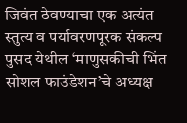जिवंत ठेवण्याचा एक अत्यंत स्तुत्य व पर्यावरणपूरक संकल्प पुसद येथील ‘माणुसकीची भिंत सोशल फाउंडेशन’चे अध्यक्ष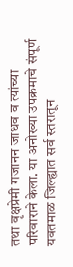तथा वृक्षप्रेमी गजानन जाधव व त्यांच्या परिवाराने केला. या अनोख्या उपक्रमाचे संपूर्ण यवतमाळ जिल्ह्यात सर्व स्तरातून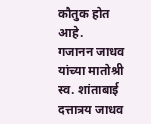कौतुक होत आहे.
गजानन जाधव यांच्या मातोश्री स्व. शांताबाई दत्तात्रय जाधव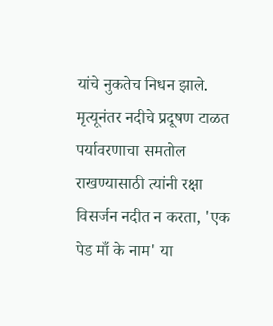यांचे नुकतेच निधन झाले. मृत्यूनंतर नदीचे प्रदूषण टाळत पर्यावरणाचा समतोल राखण्यासाठी त्यांनी रक्षा विसर्जन नदीत न करता, 'एक पेड माँ के नाम' या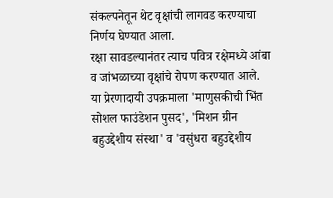संकल्पनेतून थेट वृक्षांची लागवड करण्याचा निर्णय घेण्यात आला.
रक्षा सावडल्यानंतर त्याच पवित्र रक्षेमध्ये आंबा व जांभळाच्या वृक्षांचे रोपण करण्यात आले.
या प्रेरणादायी उपक्रमाला 'माणुसकीची भिंत सोशल फाउंडेशन पुसद', 'मिशन ग्रीन बहुउद्देशीय संस्था' व 'वसुंधरा बहुउद्देशीय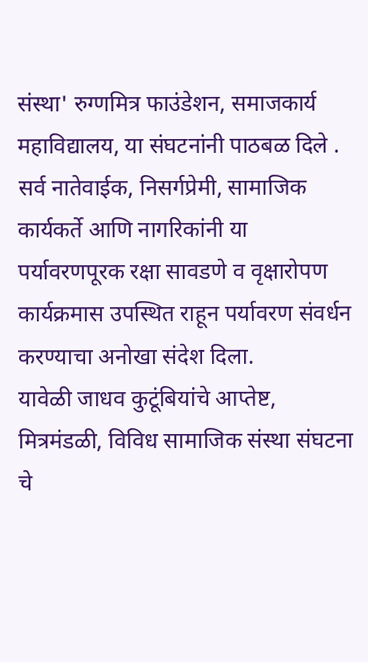संस्था' रुग्णमित्र फाउंडेशन, समाजकार्य महाविद्यालय, या संघटनांनी पाठबळ दिले . सर्व नातेवाईक, निसर्गप्रेमी, सामाजिक कार्यकर्ते आणि नागरिकांनी या पर्यावरणपूरक रक्षा सावडणे व वृक्षारोपण कार्यक्रमास उपस्थित राहून पर्यावरण संवर्धन करण्याचा अनोखा संदेश दिला.
यावेळी जाधव कुटूंबियांचे आप्तेष्ट, मित्रमंडळी, विविध सामाजिक संस्था संघटना चे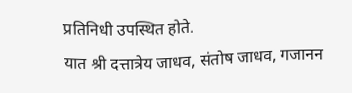प्रतिनिधी उपस्थित होते.
यात श्री दत्तात्रेय जाधव, संतोष जाधव, गजानन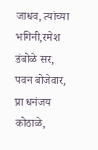जाधव, त्यांच्या भगिनी,रमेश डंबोळे सर, पवन बोजेवार, प्रा धनंजय कोठाळे,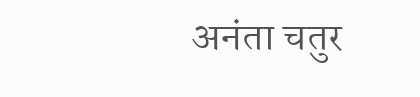अनंता चतुर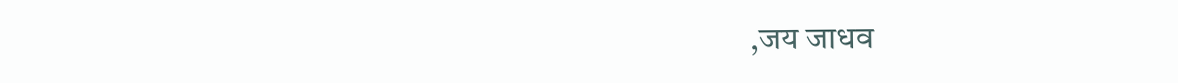,जय जाधव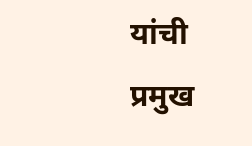यांची प्रमुख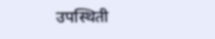उपस्थिती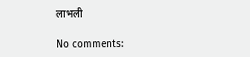लाभली

No comments: